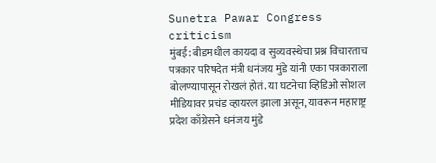Sunetra Pawar Congress criticism
मुंबई: बीडमधील कायदा व सुव्यवस्थेचा प्रश्न विचारताच पत्रकार परिषदेत मंत्री धनंजय मुंडे यांनी एका पत्रकाराला बोलण्यापासून रोखलं होतं. या घटनेचा व्हिडिओ सोशल मीडियावर प्रचंड व्हायरल झाला असून, यावरून महाराष्ट्र प्रदेश काँग्रेसने धनंजय मुंडे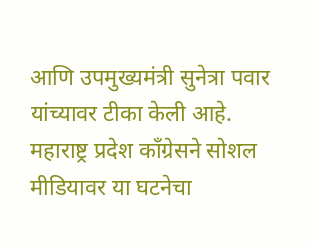आणि उपमुख्यमंत्री सुनेत्रा पवार यांच्यावर टीका केली आहे.
महाराष्ट्र प्रदेश काँग्रेसने सोशल मीडियावर या घटनेचा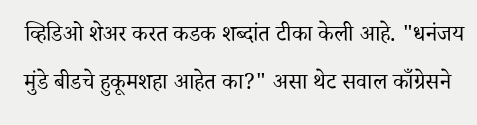व्हिडिओ शेअर करत कडक शब्दांत टीका केली आहे. "धनंजय मुंडे बीडचे हुकूमशहा आहेत का?" असा थेट सवाल काँग्रेसने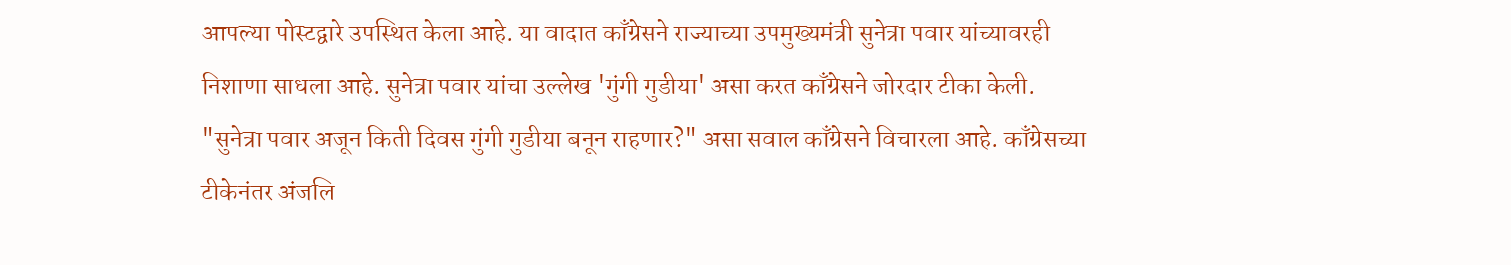आपल्या पोस्टद्वारे उपस्थित केला आहे. या वादात काँग्रेसने राज्याच्या उपमुख्यमंत्री सुनेत्रा पवार यांच्यावरही निशाणा साधला आहे. सुनेत्रा पवार यांचा उल्लेख 'गुंगी गुडीया' असा करत काँग्रेसने जोरदार टीका केली. "सुनेत्रा पवार अजून किती दिवस गुंगी गुडीया बनून राहणार?" असा सवाल काँग्रेसने विचारला आहे. काँग्रेसच्या टीकेनंतर अंजलि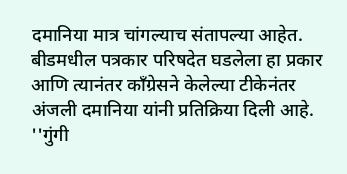दमानिया मात्र चांगल्याच संतापल्या आहेत.
बीडमधील पत्रकार परिषदेत घडलेला हा प्रकार आणि त्यानंतर काँग्रेसने केलेल्या टीकेनंतर अंजली दमानिया यांनी प्रतिक्रिया दिली आहे. ''गुंगी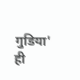गुडिया' ही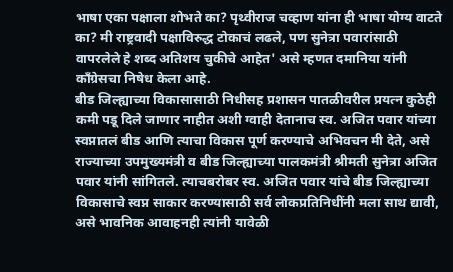भाषा एका पक्षाला शोभते का? पृथ्वीराज चव्हाण यांना ही भाषा योग्य वाटते का? मी राष्ट्रवादी पक्षाविरुद्ध टोकाचं लढले, पण सुनेत्रा पवारांसाठी वापरलेले हे शब्द अतिशय चुकीचे आहेत' असे म्हणत दमानिया यांनी काँग्रेसचा निषेध केला आहे.
बीड जिल्ह्याच्या विकासासाठी निधीसह प्रशासन पातळीवरील प्रयत्न कुठेही कमी पडू दिले जाणार नाहीत अशी ग्वाही देतानाच स्व. अजित पवार यांच्या स्वप्नातलं बीड आणि त्याचा विकास पूर्ण करण्याचे अभिवचन मी देते, असे राज्याच्या उपमुख्यमंत्री व बीड जिल्ह्याच्या पालकमंत्री श्रीमती सुनेत्रा अजित पवार यांनी सांगितले. त्याचबरोबर स्व. अजित पवार यांचे बीड जिल्ह्याच्या विकासाचे स्वप्न साकार करण्यासाठी सर्व लोकप्रतिनिधींनी मला साथ द्यावी, असे भावनिक आवाहनही त्यांनी यावेळी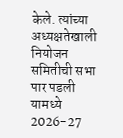केले. त्यांच्या अध्यक्षतेखाली नियोजन समितीची सभा पार पडली यामध्ये 2026-27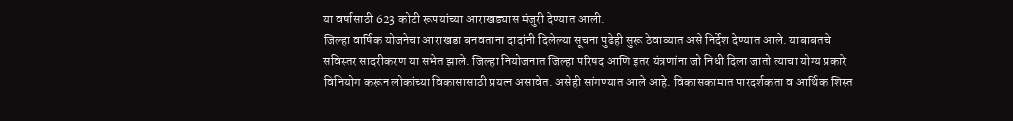या वर्षासाठी 623 कोटी रूपयांच्या आराखड्यास मंजुरी देण्यात आली.
जिल्हा वार्षिक योजनेचा आराखडा बनवताना दादांनी दिलेल्या सूचना पुढेही सुरू ठेवाव्यात असे निर्देश देण्यात आले. याबाबतचे सविस्तर सादरीकरण या सभेत झाले. जिल्हा नियोजनात जिल्हा परिषद आणि इतर यंत्रणांना जो निधी दिला जातो त्याचा योग्य प्रकारे विनियोग करून लोकांच्या विकासासाठी प्रयत्न असावेत. असेही सांगण्यात आले आहे. विकासकामात पारदर्शकता व आर्थिक शिस्त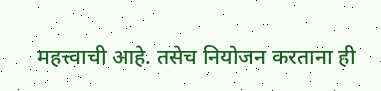महत्त्वाची आहे. तसेच नियोजन करताना ही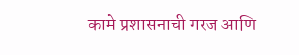कामे प्रशासनाची गरज आणि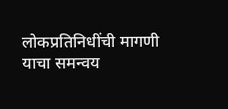लोकप्रतिनिधींची मागणी याचा समन्वय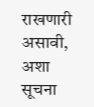राखणारी असावी, अशा सूचना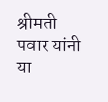श्रीमती पवार यांनी या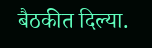बैठकीत दिल्या.